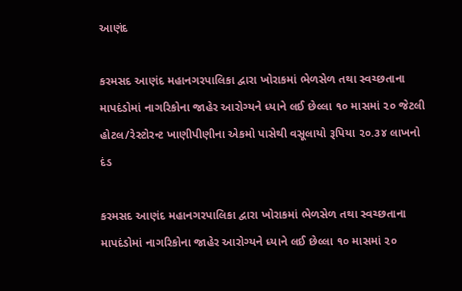આણંદ

કરમસદ આણંદ મહાનગરપાલિકા દ્વારા ખોરાકમાં ભેળસેળ તથા સ્વચ્છતાના માપદંડોમાં નાગરિકોના જાહેર આરોગ્યને ધ્યાને લઈ છેલ્લા ૧૦ માસમાં ૨૦ જેટલી હોટલ/રેસ્ટોરન્ટ ખાણીપીણીના એકમો પાસેથી વસૂલાયો રૂપિયા ૨૦.૩૪ લાખનો દંડ

કરમસદ આણંદ મહાનગરપાલિકા દ્વારા ખોરાકમાં ભેળસેળ તથા સ્વચ્છતાના માપદંડોમાં નાગરિકોના જાહેર આરોગ્યને ધ્યાને લઈ છેલ્લા ૧૦ માસમાં ૨૦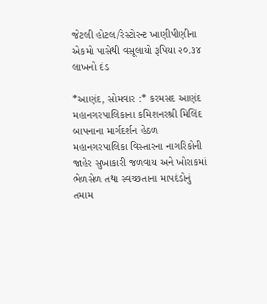જેટલી હોટલ/રેસ્ટોરન્ટ ખાણીપીણીના એકમો પાસેથી વસૂલાયો રૂપિયા ૨૦.૩૪ લાખનો દંડ

*આણંદ, સોમવાર :* કરમસદ આણંદ મહાનગરપાલિકાના કમિશનરશ્રી મિલિંદ બાપનાના માર્ગદર્શન હેઠળ મહાનગરપાલિકા વિસ્તારના નાગરિકોની જાહેર સુખાકારી જળવાય અને ખોરાકમાં ભેળસેળ તથા સ્વચ્છતાના માપદંડોનું તમામ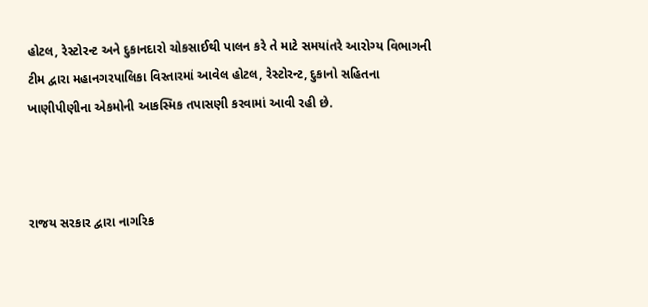હોટલ, રેસ્ટોરન્ટ અને દુકાનદારો ચોકસાઈથી પાલન કરે તે માટે સમયાંતરે આરોગ્ય વિભાગની ટીમ દ્વારા મહાનગરપાલિકા વિસ્તારમાં આવેલ હોટલ, રેસ્ટોરન્ટ, દુકાનો સહિતના ખાણીપીણીના એકમોની આકસ્મિક તપાસણી કરવામાં આવી રહી છે.



રાજય સરકાર દ્વારા નાગરિક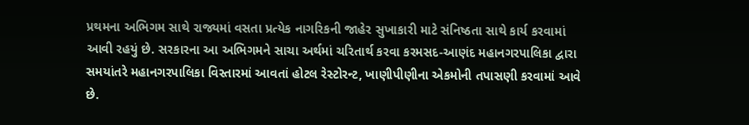પ્રથમના અભિગમ સાથે રાજ્યમાં વસતા પ્રત્યેક નાગરિકની જાહેર સુખાકારી માટે સંનિષ્ઠતા સાથે કાર્ય કરવામાં આવી રહયું છે. સરકારના આ અભિગમને સાચા અર્થમાં ચરિતાર્થ કરવા કરમસદ-આણંદ મહાનગરપાલિકા દ્વારા સમયાંતરે મહાનગરપાલિકા વિસ્તારમાં આવતાં હોટલ રેસ્ટોરન્ટ, ખાણીપીણીના એકમોની તપાસણી કરવામાં આવે છે.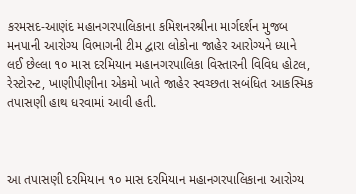કરમસદ-આણંદ મહાનગરપાલિકાના કમિશનરશ્રીના માર્ગદર્શન મુજબ મનપાની આરોગ્ય વિભાગની ટીમ દ્વારા લોકોના જાહેર આરોગ્યને ધ્યાને લઈ છેલ્લા ૧૦ માસ દરમિયાન મહાનગરપાલિકા વિસ્તારની વિવિધ હોટલ, રેસ્ટોરન્ટ, ખાણીપીણીના એકમો ખાતે જાહેર સ્વચ્છતા સબંધિત આકસ્મિક તપાસણી હાથ ધરવામાં આવી હતી.



આ તપાસણી દરમિયાન ૧૦ માસ દરમિયાન મહાનગરપાલિકાના આરોગ્ય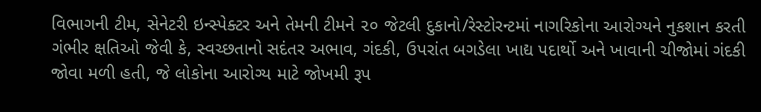વિભાગની ટીમ, સેનેટરી ઇન્સ્પેક્ટર અને તેમની ટીમને ૨૦ જેટલી દુકાનો/રેસ્ટોરન્ટમાં નાગરિકોના આરોગ્યને નુકશાન કરતી ગંભીર ક્ષતિઓ જેવી કે, સ્વચ્છતાનો સદંતર અભાવ, ગંદકી, ઉપરાંત બગડેલા ખાદ્ય પદાર્થો અને ખાવાની ચીજોમાં ગંદકી જોવા મળી હતી, જે લોકોના આરોગ્ય માટે જોખમી રૂપ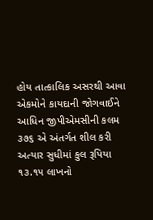હોય તાત્કાલિક અસરથી આવા એકમોને કાયદાની જોગવાઈને આધિન જીપીએમસીની કલમ ૩૭૬ એ અંતર્ગત શીલ કરી અત્યાર સુધીમાં કુલ રૂપિયા ૧૩.૧૫ લાખનો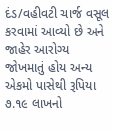દંડ/વહીવટી ચાર્જ વસૂલ કરવામાં આવ્યો છે અને જાહેર આરોગ્ય જોખમાતું હોય અન્ય એકમો પાસેથી રૂપિયા ૭.૧૯ લાખનો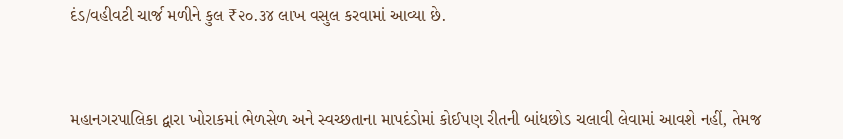દંડ/વહીવટી ચાર્જ મળીને કુલ ₹૨૦.૩૪ લાખ વસુલ કરવામાં આવ્યા છે.



મહાનગરપાલિકા દ્વારા ખોરાકમાં ભેળસેળ અને સ્વચ્છતાના માપદંડોમાં કોઈપણ રીતની બાંધછોડ ચલાવી લેવામાં આવશે નહીં, તેમજ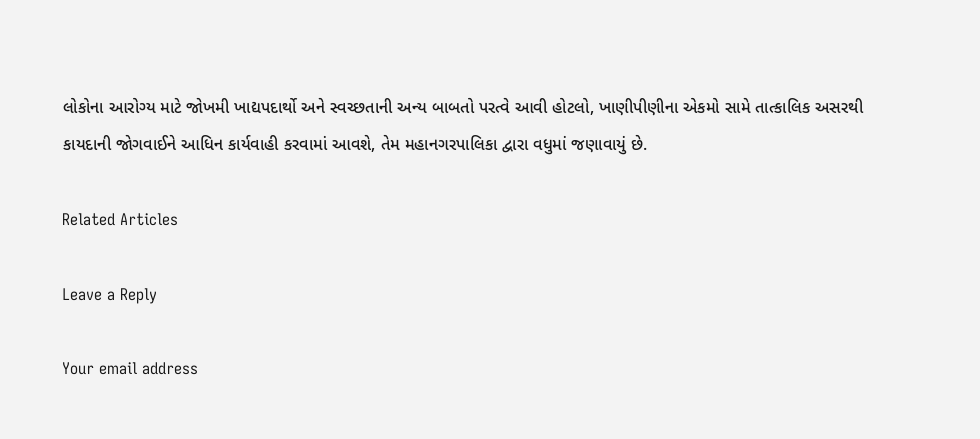લોકોના આરોગ્ય માટે જોખમી ખાદ્યપદાર્થો અને સ્વચ્છતાની અન્ય બાબતો પરત્વે આવી હોટલો, ખાણીપીણીના એકમો સામે તાત્કાલિક અસરથી કાયદાની જોગવાઈને આધિન કાર્યવાહી કરવામાં આવશે, તેમ મહાનગરપાલિકા દ્વારા વધુમાં જણાવાયું છે.

Related Articles

Leave a Reply

Your email address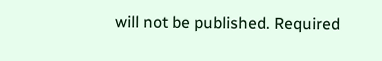will not be published. Required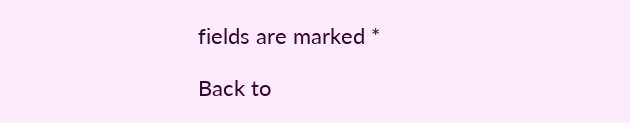fields are marked *

Back to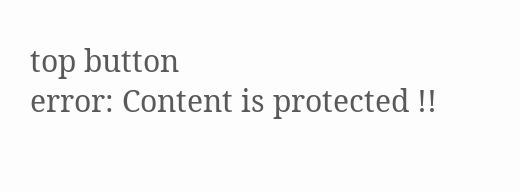top button
error: Content is protected !!